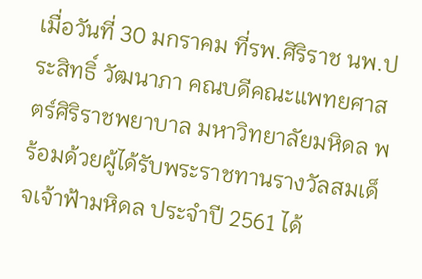เมื่อวันที่ 30 มกราคม ที่รพ.ศิริราช นพ.ประสิทธิ์ วัฒนาภา คณบดีคณะแพทยศาสตร์ศิริราชพยาบาล มหาวิทยาลัยมหิดล พร้อมด้วยผู้ได้รับพระราชทานรางวัลสมเด็จเจ้าฟ้ามหิดล ประจำปี 2561 ได้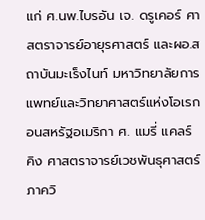แก่ ศ.นพ.ไบรอัน เจ. ดรูเคอร์ ศาสตราจารย์อายุรศาสตร์ และผอ.สถาบันมะเร็งไนท์ มหาวิทยาลัยการแพทย์และวิทยาศาสตร์แห่งโอเรกอนสหรัฐอเมริกา ศ. แมรี่ แคลร์ คิง ศาสตราจารย์เวชพันธุศาสตร์ ภาควิ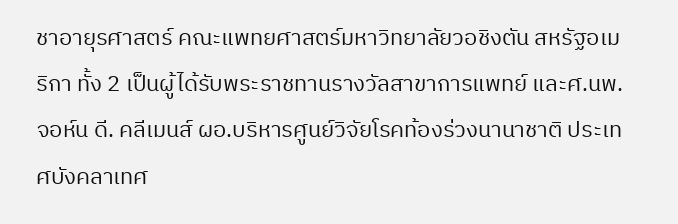ชาอายุรศาสตร์ คณะแพทยศาสตร์มหาวิทยาลัยวอชิงตัน สหรัฐอเมริกา ทั้ง 2 เป็นผู้ได้รับพระราชทานรางวัลสาขาการแพทย์ และศ.นพ.จอห์น ดี. คลีเมนส์ ผอ.บริหารศูนย์วิจัยโรคท้องร่วงนานาชาติ ประเทศบังคลาเทศ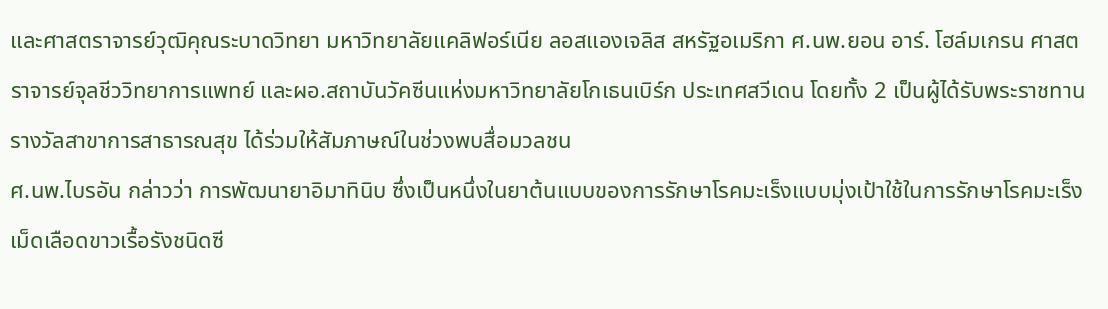และศาสตราจารย์วุฒิคุณระบาดวิทยา มหาวิทยาลัยแคลิฟอร์เนีย ลอสแองเจลิส สหรัฐอเมริกา ศ.นพ.ยอน อาร์. โฮล์มเกรน ศาสตราจารย์จุลชีววิทยาการแพทย์ และผอ.สถาบันวัคซีนแห่งมหาวิทยาลัยโกเธนเบิร์ก ประเทศสวีเดน โดยทั้ง 2 เป็นผู้ได้รับพระราชทานรางวัลสาขาการสาธารณสุข ได้ร่วมให้สัมภาษณ์ในช่วงพบสื่อมวลชน
ศ.นพ.ไบรอัน กล่าวว่า การพัฒนายาอิมาทินิบ ซึ่งเป็นหนึ่งในยาต้นแบบของการรักษาโรคมะเร็งแบบมุ่งเป้าใช้ในการรักษาโรคมะเร็งเม็ดเลือดขาวเรื้อรังชนิดซี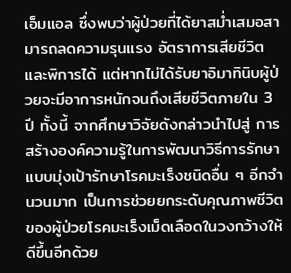เอ็มแอล ซึ่งพบว่าผู้ป่วยที่ได้ยาสม่ำเสมอสามารถลดความรุนแรง อัตราการเสียชีวิต และพิการได้ แต่หากไม่ได้รับยาอิมาทินิบผู้ป่วยจะมีอาการหนักจนถึงเสียชีวิตภายใน 3 ปี ทั้งนี้ จากศึกษาวิจัยดังกล่าวนำไปสู่ การสร้างองค์ความรู้ในการพัฒนาวิธีการรักษาแบบมุ่งเป้ารักษาโรคมะเร็งชนิดอื่น ๆ อีกจำนวนมาก เป็นการช่วยยกระดับคุณภาพชีวิตของผู้ป่วยโรคมะเร็งเม็ดเลือดในวงกว้างให้ดีขึ้นอีกด้วย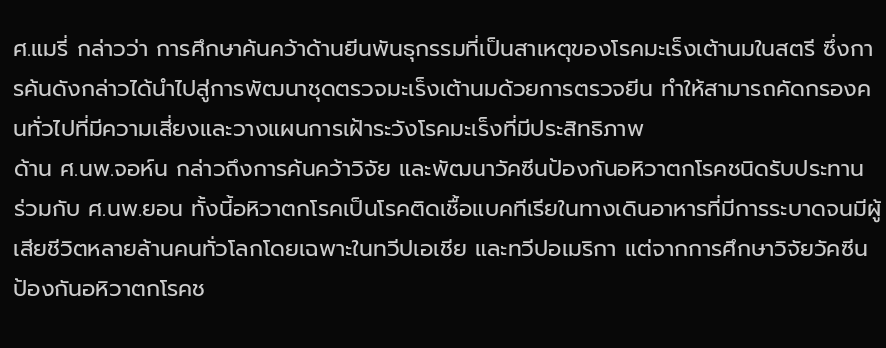ศ.แมรี่ กล่าวว่า การศึกษาค้นคว้าด้านยีนพันธุกรรมที่เป็นสาเหตุของโรคมะเร็งเต้านมในสตรี ซึ่งการค้นดังกล่าวได้นำไปสู่การพัฒนาชุดตรวจมะเร็งเต้านมด้วยการตรวจยีน ทำให้สามารถคัดกรองคนทั่วไปที่มีความเสี่ยงและวางแผนการเฝ้าระวังโรคมะเร็งที่มีประสิทธิภาพ
ด้าน ศ.นพ.จอห์น กล่าวถึงการค้นคว้าวิจัย และพัฒนาวัคซีนป้องกันอหิวาตกโรคชนิดรับประทาน ร่วมกับ ศ.นพ.ยอน ทั้งนี้อหิวาตกโรคเป็นโรคติดเชื้อแบคทีเรียในทางเดินอาหารที่มีการระบาดจนมีผู้เสียชีวิตหลายล้านคนทั่วโลกโดยเฉพาะในทวีปเอเชีย และทวีปอเมริกา แต่จากการศึกษาวิจัยวัคซีนป้องกันอหิวาตกโรคช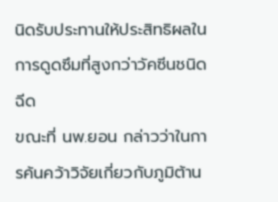นิดรับประทานให้ประสิทธิผลในการดูดซึมที่สูงกว่าวัคซีนชนิดฉีด
ขณะที่ นพ.ยอน กล่าวว่าในการค้นคว้าวิจัยเกี่ยวกับภูมิต้าน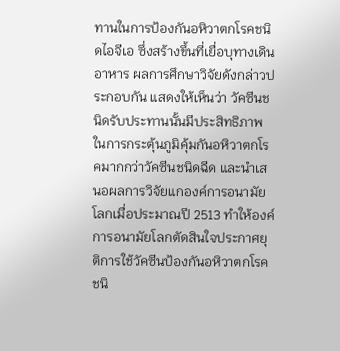ทานในการป้องกันอหิวาตกโรคชนิดไอจีเอ ซึ่งสร้างขึ้นที่เยื่อบุทางเดินอาหาร ผลการศึกษาวิจัยดังกล่าวประกอบกัน แสดงให้เห็นว่า วัคซีนชนิดรับประทานนั้นมีประสิทธิภาพในการกระตุ้นภูมิคุ้มกันอหิวาตกโรคมากกว่าวัคซีนชนิดฉีด และนำเสนอผลการวิจัยแกองค์การอนามัยโลกเมื่อประมาณปี 2513 ทำให้องค์การอนามัยโลกตัดสินใจประกาศยุติการใช้วัคซีนป้องกันอหิวาตกโรคชนิ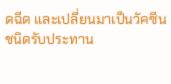ดฉีด และเปลี่ยนมาเป็นวัคซีนชนิดรับประทาน